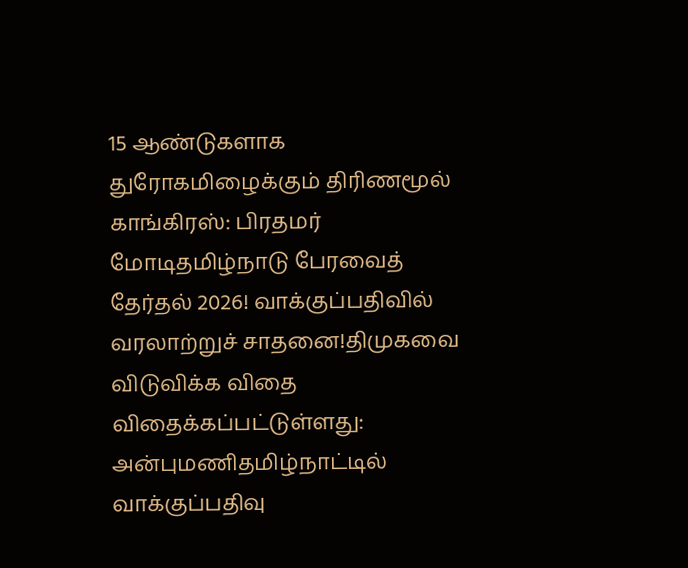15 ஆண்டுகளாக துரோகமிழைக்கும் திரிணமூல் காங்கிரஸ்: பிரதமர் மோடிதமிழ்நாடு பேரவைத் தேர்தல் 2026! வாக்குப்பதிவில் வரலாற்றுச் சாதனை!திமுகவை விடுவிக்க விதை விதைக்கப்பட்டுள்ளது: அன்புமணிதமிழ்நாட்டில் வாக்குப்பதிவு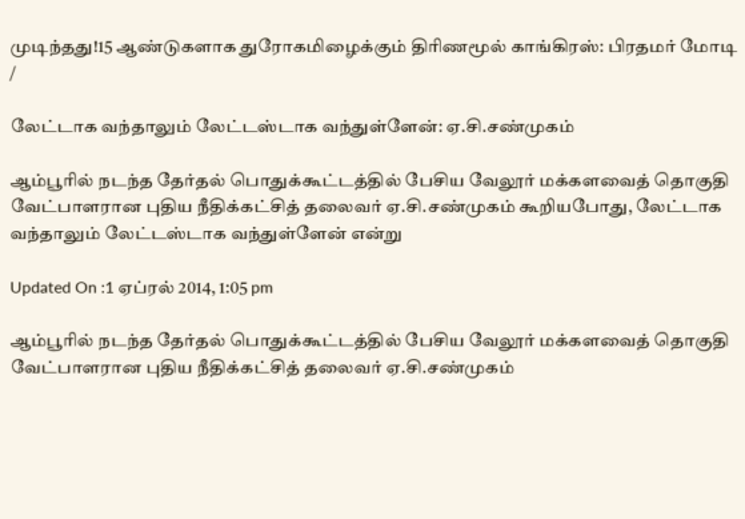முடிந்தது!15 ஆண்டுகளாக துரோகமிழைக்கும் திரிணமூல் காங்கிரஸ்: பிரதமர் மோடி
/

லேட்டாக வந்தாலும் லேட்டஸ்டாக வந்துள்ளேன்: ஏ.சி.சண்முகம்

ஆம்பூரில் நடந்த தேர்தல் பொதுக்கூட்டத்தில் பேசிய வேலூர் மக்களவைத் தொகுதி வேட்பாளரான புதிய நீதிக்கட்சித் தலைவர் ஏ.சி.சண்முகம் கூறியபோது, லேட்டாக வந்தாலும் லேட்டஸ்டாக வந்துள்ளேன் என்று

Updated On :1 ஏப்ரல் 2014, 1:05 pm

ஆம்பூரில் நடந்த தேர்தல் பொதுக்கூட்டத்தில் பேசிய வேலூர் மக்களவைத் தொகுதி வேட்பாளரான புதிய நீதிக்கட்சித் தலைவர் ஏ.சி.சண்முகம்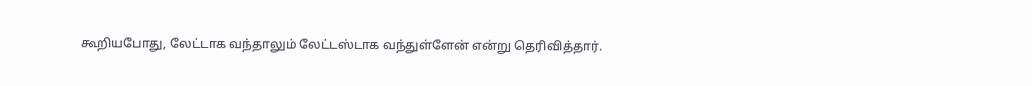கூறியபோது, லேட்டாக வந்தாலும் லேட்டஸ்டாக வந்துள்ளேன் என்று தெரிவித்தார்.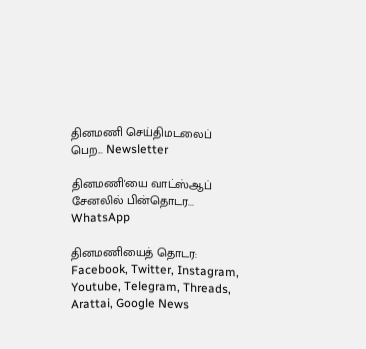தினமணி செய்திமடலைப் பெற... Newsletter

தினமணி'யை வாட்ஸ்ஆப் சேனலில் பின்தொடர... WhatsApp

தினமணியைத் தொடர: Facebook, Twitter, Instagram, Youtube, Telegram, Threads, Arattai, Google News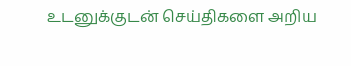உடனுக்குடன் செய்திகளை அறிய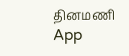தினமணி App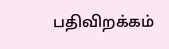பதிவிறக்கம்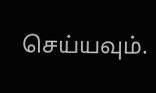செய்யவும்.